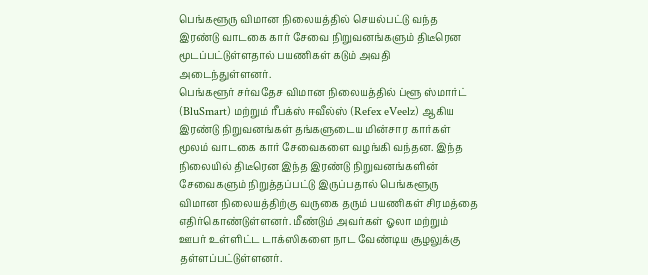பெங்களூரு விமான நிலையத்தில் செயல்பட்டு வந்த இரண்டு வாடகை கார் சேவை நிறுவனங்களும் திடீரென மூடப்பட்டுள்ளதால் பயணிகள் கடும் அவதி அடைந்துள்ளனர்.
பெங்களூர் சர்வதேச விமான நிலையத்தில் ப்ளூ ஸ்மார்ட் (BluSmart) மற்றும் ரீபக்ஸ் ஈவீல்ஸ் (Refex eVeelz) ஆகிய இரண்டு நிறுவனங்கள் தங்களுடைய மின்சார கார்கள் மூலம் வாடகை கார் சேவைகளை வழங்கி வந்தன. இந்த நிலையில் திடீரென இந்த இரண்டு நிறுவனங்களின் சேவைகளும் நிறுத்தப்பட்டு இருப்பதால் பெங்களூரு விமான நிலையத்திற்கு வருகை தரும் பயணிகள் சிரமத்தை எதிர்கொண்டுள்ளனர். மீண்டும் அவர்கள் ஓலா மற்றும் ஊபர் உள்ளிட்ட டாக்ஸிகளை நாட வேண்டிய சூழலுக்கு தள்ளப்பட்டுள்ளனர்.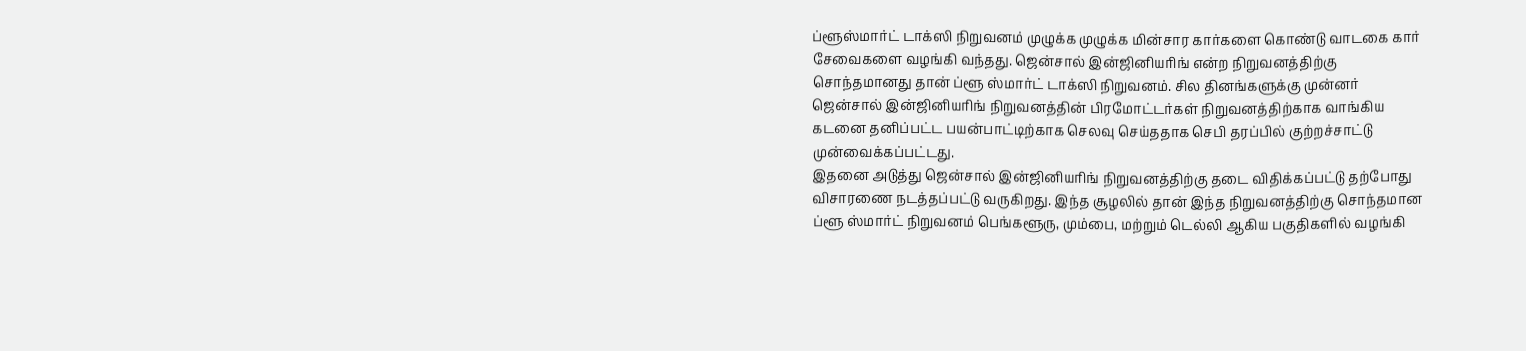ப்ளூஸ்மார்ட் டாக்ஸி நிறுவனம் முழுக்க முழுக்க மின்சார கார்களை கொண்டு வாடகை கார் சேவைகளை வழங்கி வந்தது. ஜென்சால் இன்ஜினியரிங் என்ற நிறுவனத்திற்கு சொந்தமானது தான் ப்ளூ ஸ்மார்ட் டாக்ஸி நிறுவனம். சில தினங்களுக்கு முன்னர் ஜென்சால் இன்ஜினியரிங் நிறுவனத்தின் பிரமோட்டர்கள் நிறுவனத்திற்காக வாங்கிய கடனை தனிப்பட்ட பயன்பாட்டிற்காக செலவு செய்ததாக செபி தரப்பில் குற்றச்சாட்டு முன்வைக்கப்பட்டது.
இதனை அடுத்து ஜென்சால் இன்ஜினியரிங் நிறுவனத்திற்கு தடை விதிக்கப்பட்டு தற்போது விசாரணை நடத்தப்பட்டு வருகிறது. இந்த சூழலில் தான் இந்த நிறுவனத்திற்கு சொந்தமான ப்ளூ ஸ்மார்ட் நிறுவனம் பெங்களூரு, மும்பை, மற்றும் டெல்லி ஆகிய பகுதிகளில் வழங்கி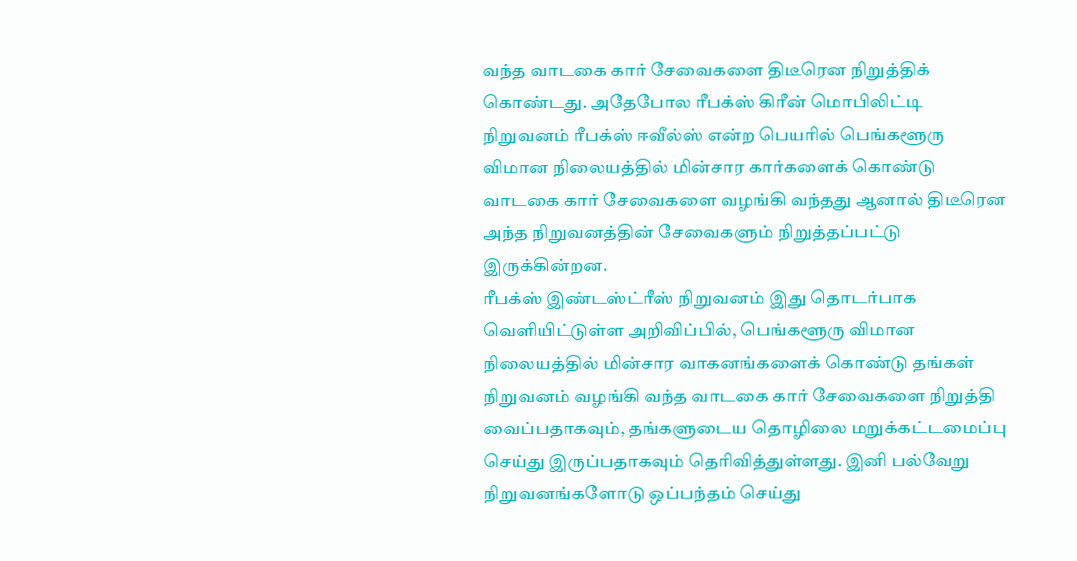வந்த வாடகை கார் சேவைகளை திடீரென நிறுத்திக் கொண்டது. அதேபோல ரீபக்ஸ் கிரீன் மொபிலிட்டி நிறுவனம் ரீபக்ஸ் ஈவீல்ஸ் என்ற பெயரில் பெங்களூரு விமான நிலையத்தில் மின்சார கார்களைக் கொண்டு வாடகை கார் சேவைகளை வழங்கி வந்தது ஆனால் திடீரென அந்த நிறுவனத்தின் சேவைகளும் நிறுத்தப்பட்டு இருக்கின்றன.
ரீபக்ஸ் இண்டஸ்ட்ரீஸ் நிறுவனம் இது தொடர்பாக வெளியிட்டுள்ள அறிவிப்பில், பெங்களூரு விமான நிலையத்தில் மின்சார வாகனங்களைக் கொண்டு தங்கள் நிறுவனம் வழங்கி வந்த வாடகை கார் சேவைகளை நிறுத்தி வைப்பதாகவும், தங்களுடைய தொழிலை மறுக்கட்டமைப்பு செய்து இருப்பதாகவும் தெரிவித்துள்ளது. இனி பல்வேறு நிறுவனங்களோடு ஒப்பந்தம் செய்து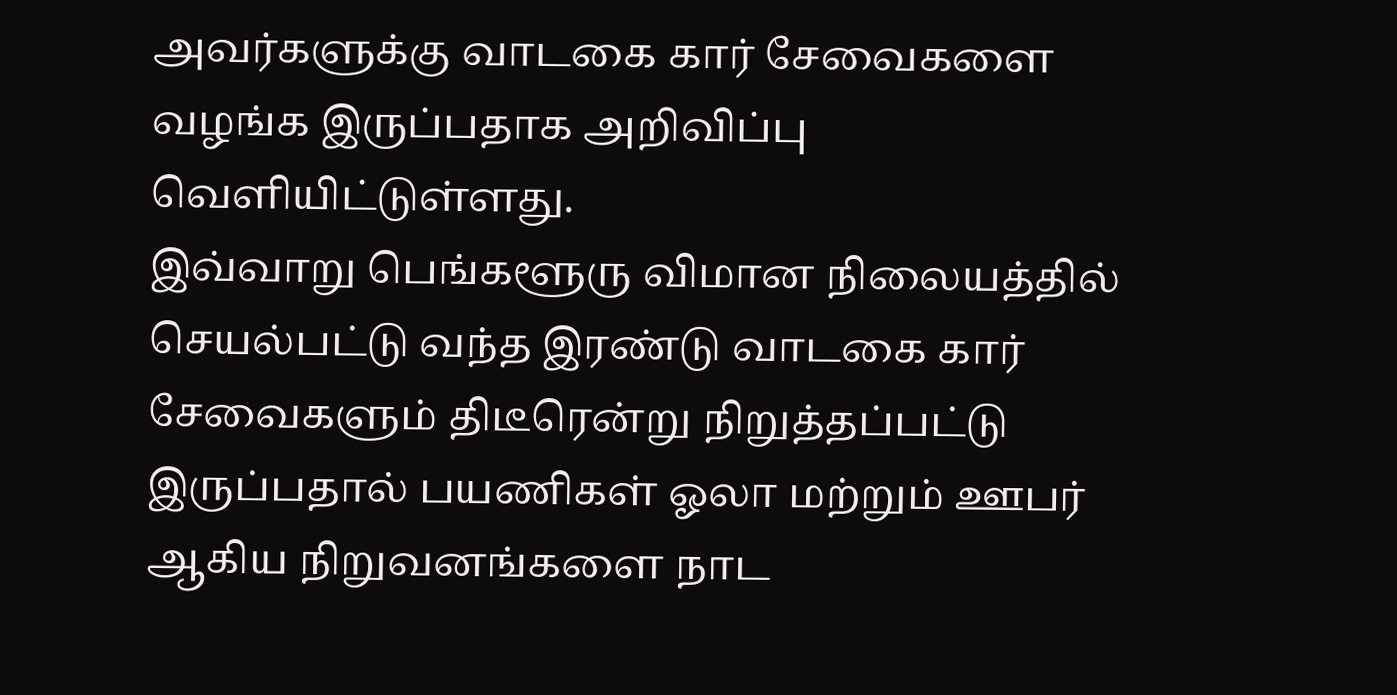அவர்களுக்கு வாடகை கார் சேவைகளை வழங்க இருப்பதாக அறிவிப்பு வெளியிட்டுள்ளது.
இவ்வாறு பெங்களூரு விமான நிலையத்தில் செயல்பட்டு வந்த இரண்டு வாடகை கார் சேவைகளும் திடீரென்று நிறுத்தப்பட்டு இருப்பதால் பயணிகள் ஓலா மற்றும் ஊபர் ஆகிய நிறுவனங்களை நாட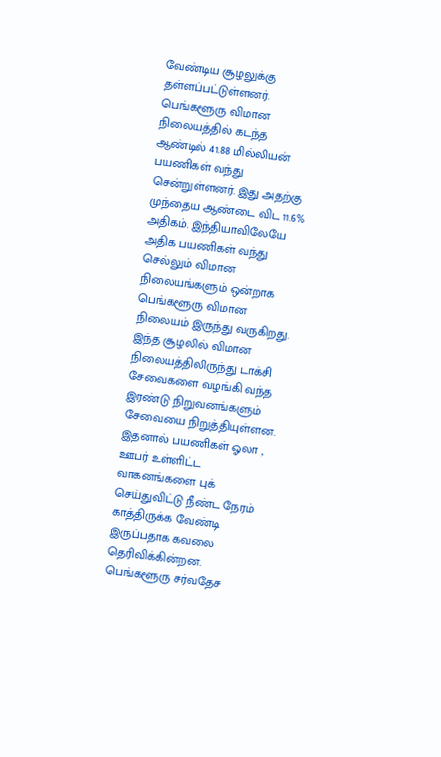வேண்டிய சூழலுக்கு தள்ளப்பட்டுள்ளனர். பெங்களூரு விமான நிலையத்தில் கடந்த ஆண்டில் 41.88 மில்லியன் பயணிகள் வந்து சென்றுள்ளனர். இது அதற்கு முந்தைய ஆண்டை விட 11.6% அதிகம். இந்தியாவிலேயே அதிக பயணிகள் வந்து செல்லும் விமான நிலையங்களும் ஒன்றாக பெங்களூரு விமான நிலையம் இருந்து வருகிறது.
இந்த சூழலில் விமான நிலையத்திலிருந்து டாக்சி சேவைகளை வழங்கி வந்த இரண்டு நிறுவனங்களும் சேவையை நிறுத்தியுள்ளன. இதனால் பயணிகள் ஓலா , ஊபர் உள்ளிட்ட வாகனங்களை புக் செய்துவிட்டு நீண்ட நேரம் காத்திருக்க வேண்டி இருப்பதாக கவலை தெரிவிக்கின்றன. பெங்களூரு சர்வதேச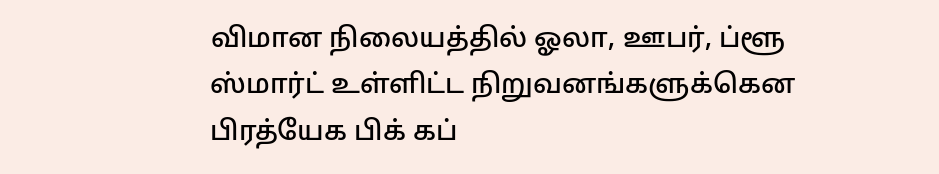விமான நிலையத்தில் ஓலா, ஊபர், ப்ளூ ஸ்மார்ட் உள்ளிட்ட நிறுவனங்களுக்கென பிரத்யேக பிக் கப்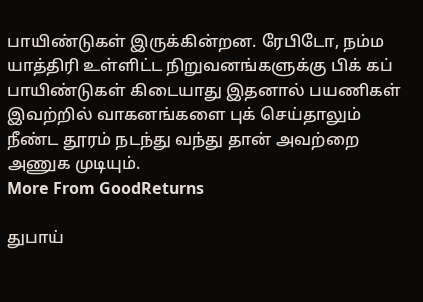பாயிண்டுகள் இருக்கின்றன. ரேபிடோ, நம்ம யாத்திரி உள்ளிட்ட நிறுவனங்களுக்கு பிக் கப் பாயிண்டுகள் கிடையாது இதனால் பயணிகள் இவற்றில் வாகனங்களை புக் செய்தாலும் நீண்ட தூரம் நடந்து வந்து தான் அவற்றை அணுக முடியும்.
More From GoodReturns

துபாய்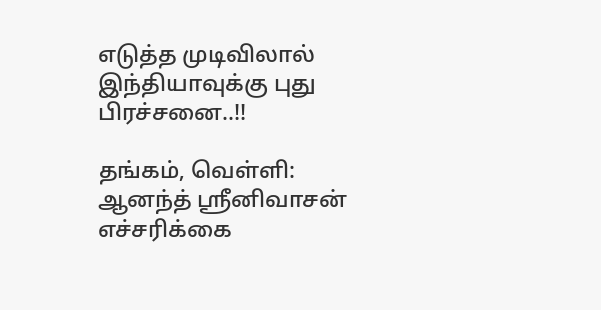எடுத்த முடிவிலால் இந்தியாவுக்கு புது பிரச்சனை..!!

தங்கம், வெள்ளி: ஆனந்த் ஸ்ரீனிவாசன் எச்சரிக்கை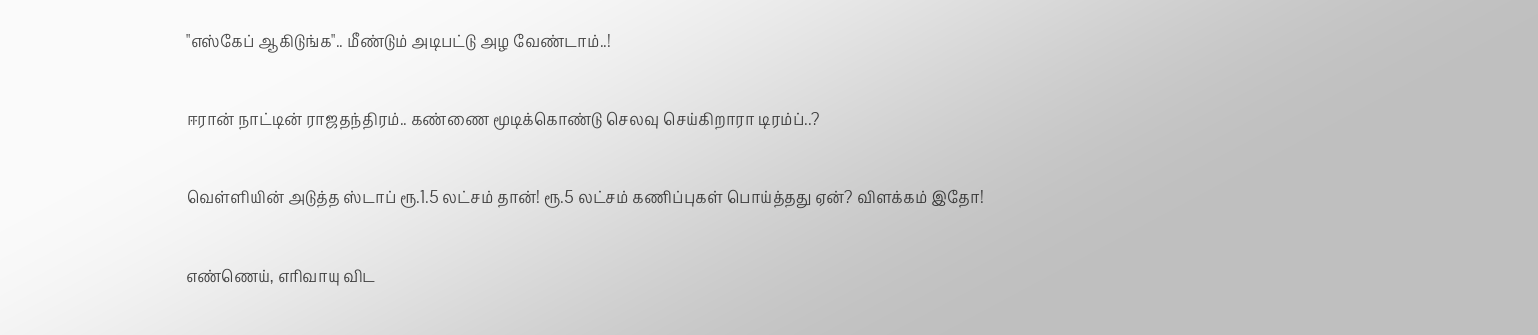"எஸ்கேப் ஆகிடுங்க".. மீண்டும் அடிபட்டு அழ வேண்டாம்..!

ஈரான் நாட்டின் ராஜதந்திரம்.. கண்ணை மூடிக்கொண்டு செலவு செய்கிறாரா டிரம்ப்..?

வெள்ளியின் அடுத்த ஸ்டாப் ரூ.1.5 லட்சம் தான்! ரூ.5 லட்சம் கணிப்புகள் பொய்த்தது ஏன்? விளக்கம் இதோ!

எண்ணெய், எரிவாயு விட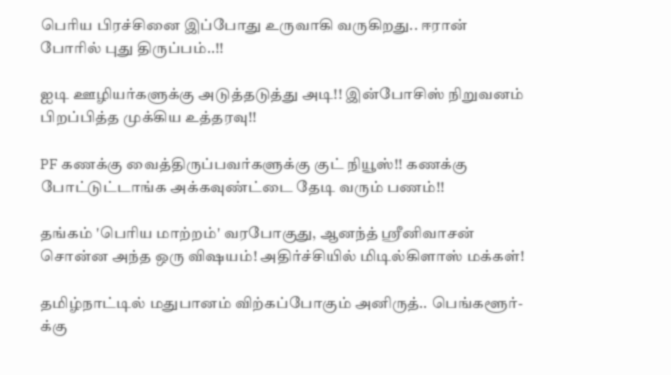பெரிய பிரச்சினை இப்போது உருவாகி வருகிறது.. ஈரான் போரில் புது திருப்பம்..!!

ஐடி ஊழியர்களுக்கு அடுத்தடுத்து அடி!! இன்போசிஸ் நிறுவனம் பிறப்பித்த முக்கிய உத்தரவு!!

PF கணக்கு வைத்திருப்பவர்களுக்கு குட் நியூஸ்!! கணக்கு போட்டுட்டாங்க அக்கவுண்ட்டை தேடி வரும் பணம்!!

தங்கம் 'பெரிய மாற்றம்' வரபோகுது, ஆனந்த் ஸ்ரீனிவாசன் சொன்ன அந்த ஒரு விஷயம்! அதிர்ச்சியில் மிடில்கிளாஸ் மக்கள்!

தமிழ்நாட்டில் மதுபானம் விற்கப்போகும் அனிருத்.. பெங்களூர்-க்கு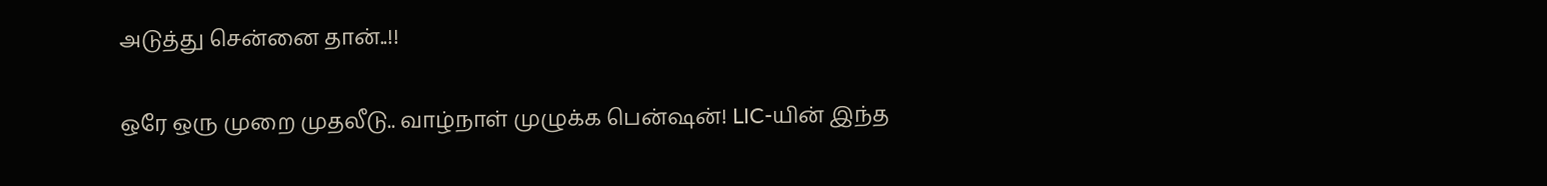அடுத்து சென்னை தான்..!!

ஒரே ஒரு முறை முதலீடு.. வாழ்நாள் முழுக்க பென்ஷன்! LIC-யின் இந்த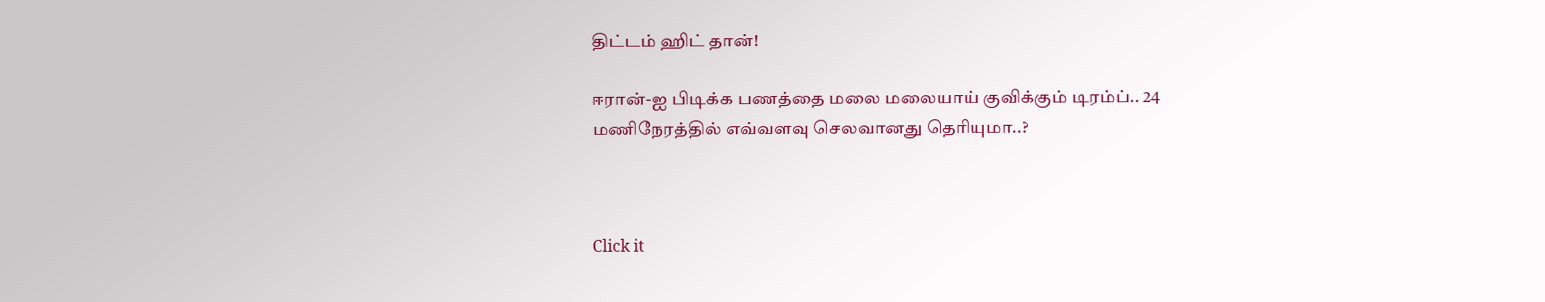திட்டம் ஹிட் தான்!

ஈரான்-ஐ பிடிக்க பணத்தை மலை மலையாய் குவிக்கும் டிரம்ப்.. 24 மணிநேரத்தில் எவ்வளவு செலவானது தெரியுமா..?



Click it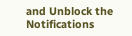and Unblock the Notifications